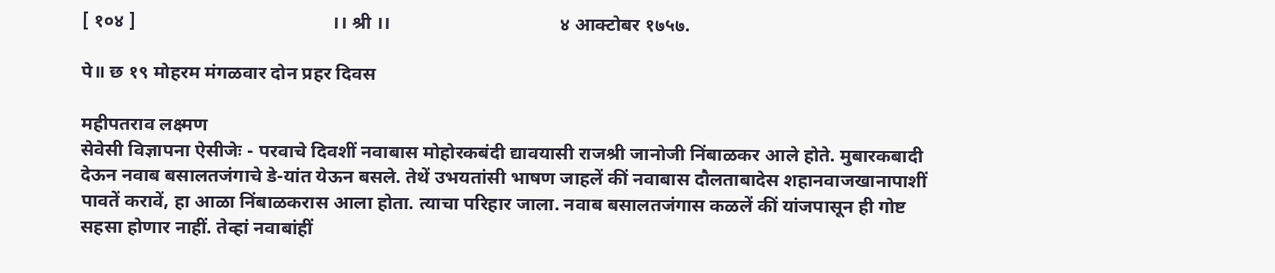[ १०४ ]                                          ।। श्री ।।                                    ४ आक्टोबर १७५७.

पे॥ छ १९ मोहरम मंगळवार दोन प्रहर दिवस

महीपतराव लक्ष्मण
सेवेसी विज्ञापना ऐसीजेः - परवाचे दिवशीं नवाबास मोहोरकबंदी द्यावयासी राजश्री जानोजी निंबाळकर आले होते. मुबारकबादी देऊन नवाब बसालतजंगाचे डे-यांत येऊन बसले. तेथें उभयतांसी भाषण जाहलें कीं नवाबास दौलताबादेस शहानवाजखानापाशीं पावतें करावें, हा आळा निंबाळकरास आला होता. त्याचा परिहार जाला. नवाब बसालतजंगास कळलें कीं यांजपासून ही गोष्ट सहसा होणार नाहीं. तेव्हां नवाबांहीं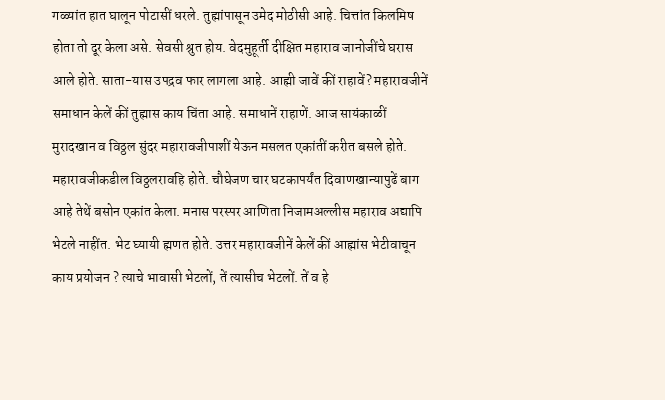गळ्यांत हात घालून पोटासीं धरले. तुह्मांपासून उमेद मोठीसी आहे. चित्तांत किलमिष होता तो दूर केला असे. सेवसी श्रुत होय. वेदमुहूर्ती दीक्षित महाराव जानोजींचे घरास आले होते. साता-यास उपद्रव फार लागला आहे. आह्मी जावें कीं राहावें? महारावजीनें समाधान केलें कीं तुह्मास काय चिंता आहे. समाधानें राहाणें. आज सायंकाळीं मुरादखान व विठ्ठल सुंदर महारावजीपाशीं येऊन मसलत एकांतीं करीत बसले होते. महारावजीकडील विठ्ठलरावहि होते. चौघेजण चार घटकापर्यंत दिवाणखान्यापुढें बाग आहे तेथें बसोन एकांत केला. मनास परस्पर आणिता निजामअल्लीस महाराव अद्यापि भेटले नाहींत. भेट घ्यायी ह्मणत होते. उत्तर महारावजीनें केलें कीं आह्मांस भेटीवाचून काय प्रयोजन ? त्याचे भावासी भेटलों, तें त्यासीच भेटलों. तें व हे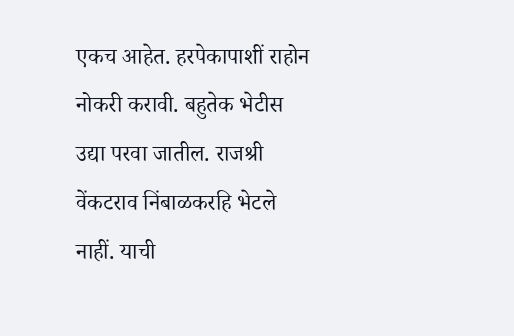एकच आहेत. हरपेकापाशीं राहोन नोकरी करावी. बहुतेक भेटीस उद्या परवा जातील. राजश्री वेंकटराव निंबाळकरहि भेटले नाहीं. याची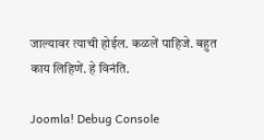जाल्यावर त्याची होईल. कळलें पाहिजे. बहुत काय लिहिणें. हे विनंति.

Joomla! Debug Console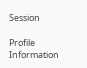Session

Profile Information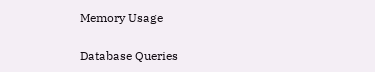Memory Usage

Database Queries